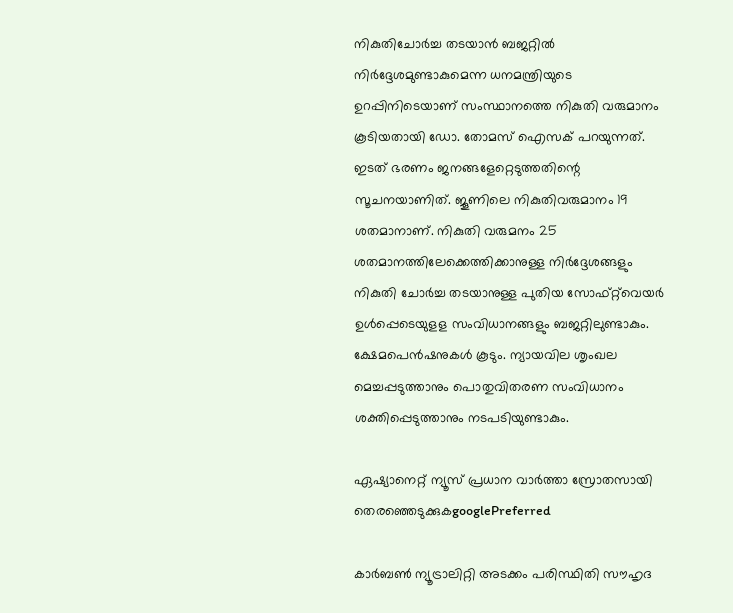നികുതിചോര്‍ച്ച തടയാന്‍ ബജറ്റില്‍ നിര്‍ദ്ദേശമുണ്ടാകുമെന്ന ധനമന്ത്രിയുടെ ഉറപ്പിനിടെയാണ് സംസ്ഥാനത്തെ നികുതി വരുമാനം കൂടിയതായി ഡോ. തോമസ് ഐസക് പറയുന്നത്. ഇടത് ഭരണം ജനങ്ങളേറ്റെടുത്തതിന്റെ സൂചനയാണിത്. ജൂണിലെ നികുതിവരുമാനം 19 ശതമാനാണ്. നികുതി വരുമനം 25 ശതമാനത്തിലേക്കെത്തിക്കാനുള്ള നിര്‍ദ്ദേശങ്ങളും നികുതി ചോര്‍ച്ച തടയാനുള്ള പുതിയ സോഫ്‍റ്റ്‍വെയര്‍ ഉള്‍പ്പെടെയുളള സംവിധാനങ്ങളും ബജറ്റിലുണ്ടാകും. ക്ഷേമപെന്‍ഷനുകള്‍ കൂടും. ന്യായവില ശൃംഖല മെച്ചപ്പടുത്താനും പൊതുവിതരണ സംവിധാനം ശക്തിപ്പെടുത്താനും നടപടിയുണ്ടാകും.

ഏഷ്യാനെറ്റ് ന്യൂസ് പ്രധാന വാർത്താ സ്രോതസായി തെരഞ്ഞെടുക്കുകgooglePreferred

കാര്‍ബണ്‍ ന്യൂട്രാലിറ്റി അടക്കം പരിസ്ഥിതി സൗഹൃദ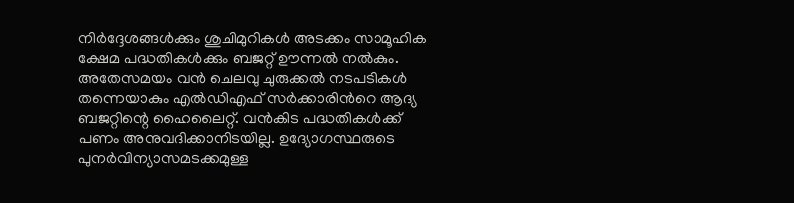നിര്‍ദ്ദേശങ്ങള്‍ക്കും ശുചിമുറികള്‍ അടക്കം സാമൂഹിക ക്ഷേമ പദ്ധതികള്‍ക്കും ബജറ്റ് ഊന്നല്‍ നല്‍കും. അതേസമയം വന്‍ ചെലവു ചുരുക്കല്‍ നടപടികള്‍ തന്നെയാകും എല്‍ഡിഎഫ് സര്‍ക്കാരിന്‍റെ ആദ്യ ബജറ്റിന്റെ ഹൈലൈറ്റ്. വന്‍കിട പദ്ധതികള്‍ക്ക് പണം അനുവദിക്കാനിടയില്ല. ഉദ്യോഗസ്ഥരുടെ പുനര്‍വിന്യാസമടക്കമുള്ള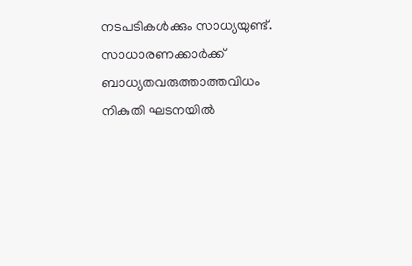നടപടികള്‍ക്കും സാധ്യയുണ്ട്. സാധാരണക്കാര്‍ക്ക് ബാധ്യതവരുത്താത്തവിധം നികുതി ഘടനയില്‍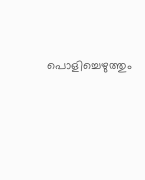പൊളിച്ചെഴുത്തും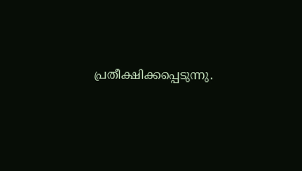പ്രതീക്ഷിക്കപ്പെടുന്നു.